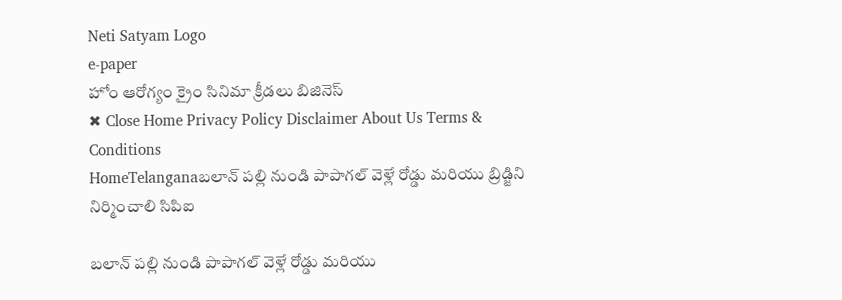Neti Satyam Logo
e-paper
హోం ఆరోగ్యం క్రైం సినిమా క్రీడలు బిజినెస్
✖ Close Home Privacy Policy Disclaimer About Us Terms & Conditions
HomeTelanganaబలాన్ పల్లి నుండి పాపాగల్ వెళ్లే రోడ్డు మరియు బ్రిడ్జిని నిర్మించాలి సిపిఐ

బలాన్ పల్లి నుండి పాపాగల్ వెళ్లే రోడ్డు మరియు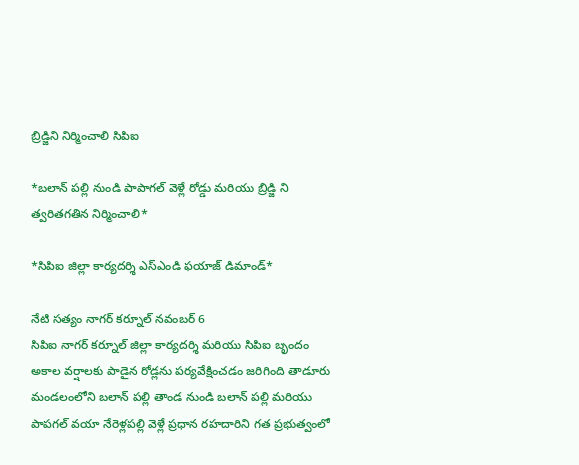బ్రిడ్జిని నిర్మించాలి సిపిఐ

*బలాన్ పల్లి నుండి పాపాగల్ వెళ్లే రోడ్డు మరియు బ్రిడ్జి ని త్వరితగతిన నిర్మించాలి*

*సిపిఐ జిల్లా కార్యదర్శి ఎస్ఎండి ఫయాజ్ డిమాండ్*

నేటి సత్యం నాగర్ కర్నూల్ నవంబర్ 6
సిపిఐ నాగర్ కర్నూల్ జిల్లా కార్యదర్శి మరియు సిపిఐ బృందం అకాల వర్షాలకు పాడైన రోడ్లను పర్యవేక్షించడం జరిగింది తాడూరు మండలంలోని బలాన్ పల్లి తాండ నుండి బలాన్ పల్లి మరియు పాపగల్ వయా నేరెళ్లపల్లి వెళ్లే ప్రధాన రహదారిని గత ప్రభుత్వంలో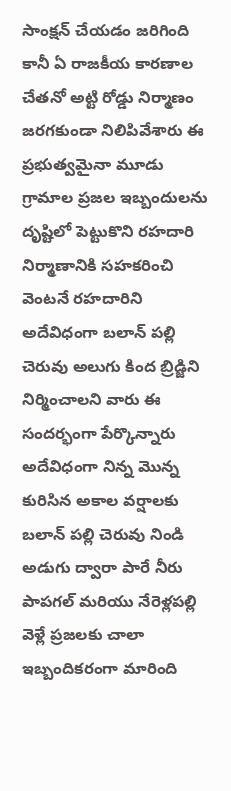సాంక్షన్ చేయడం జరిగింది కానీ ఏ రాజకీయ కారణాల చేతనో అట్టి రోడ్డు నిర్మాణం జరగకుండా నిలిపివేశారు ఈ ప్రభుత్వమైనా మూడు గ్రామాల ప్రజల ఇబ్బందులను దృష్టిలో పెట్టుకొని రహదారి నిర్మాణానికి సహకరించి వెంటనే రహదారిని అదేవిధంగా బలాన్ పల్లి చెరువు అలుగు కింద బ్రిడ్జిని నిర్మించాలని వారు ఈ సందర్భంగా పేర్కొన్నారు అదేవిధంగా నిన్న మొన్న కురిసిన అకాల వర్షాలకు బలాన్ పల్లి చెరువు నిండి అడుగు ద్వారా పారే నీరు పాపగల్ మరియు నేరెళ్లపల్లి వెళ్లే ప్రజలకు చాలా ఇబ్బందికరంగా మారింది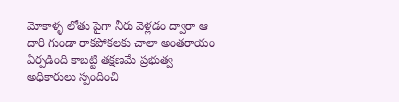మోకాళ్ళ లోతు పైగా నీరు వెళ్లడం ద్వారా ఆ దారి గుండా రాకపోకలకు చాలా అంతరాయం ఏర్పడింది కాబట్టి తక్షణమే ప్రభుత్వ అధికారులు స్పందించి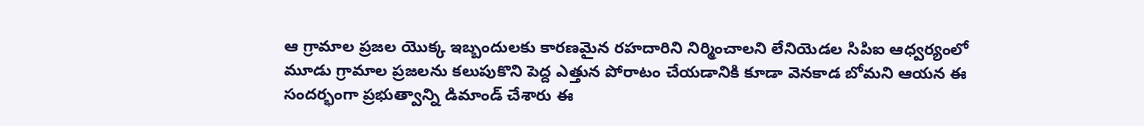ఆ గ్రామాల ప్రజల యొక్క ఇబ్బందులకు కారణమైన రహదారిని నిర్మించాలని లేనియెడల సిపిఐ ఆధ్వర్యంలో మూడు గ్రామాల ప్రజలను కలుపుకొని పెద్ద ఎత్తున పోరాటం చేయడానికి కూడా వెనకాడ బోమని ఆయన ఈ సందర్భంగా ప్రభుత్వాన్ని డిమాండ్ చేశారు ఈ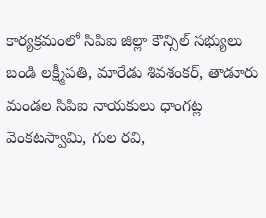కార్యక్రమంలో సిపిఐ జిల్లా కౌన్సిల్ సభ్యులు బండి లక్ష్మీపతి, మారేడు శివశంకర్, తాడూరు మండల సిపిఐ నాయకులు ధాంగట్ల వెంకటస్వామి, గుల రవి,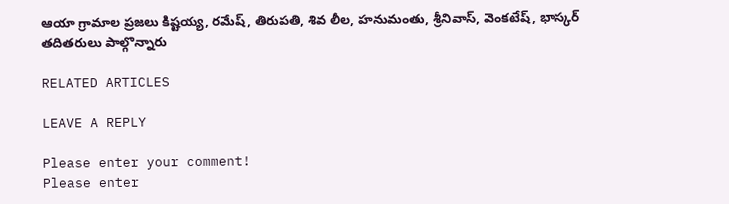ఆయా గ్రామాల ప్రజలు కిష్టయ్య, రమేష్, తిరుపతి, శివ లీల, హనుమంతు, శ్రీనివాస్, వెంకటేష్, భాస్కర్ తదితరులు పాల్గొన్నారు

RELATED ARTICLES

LEAVE A REPLY

Please enter your comment!
Please enter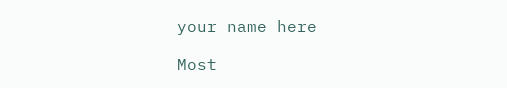your name here

Most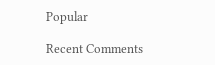Popular

Recent Comments